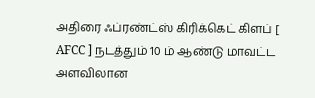அதிரை ஃப்ரண்ட்ஸ் கிரிக்கெட் கிளப் [ AFCC ] நடத்தும் 10 ம் ஆண்டு மாவட்ட அளவிலான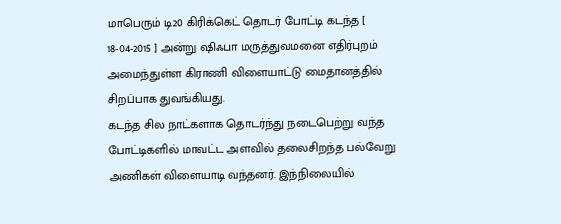மாபெரும் டி20 கிரிக்கெட் தொடர் போட்டி கடந்த [ 18-04-2015 ] அன்று ஷிஃபா மருத்துவமனை எதிர்புறம் அமைந்துள்ள கிராணி விளையாட்டு மைதானத்தில் சிறப்பாக துவங்கியது.
கடந்த சில நாட்களாக தொடர்ந்து நடைபெற்று வந்த போட்டிகளில் மாவட்ட அளவில் தலைசிறந்த பல்வேறு அணிகள் விளையாடி வந்தனர். இந்நிலையில்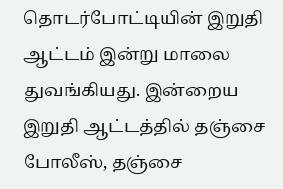தொடர்போட்டியின் இறுதி ஆட்டம் இன்று மாலை துவங்கியது. இன்றைய இறுதி ஆட்டத்தில் தஞ்சை போலீஸ், தஞ்சை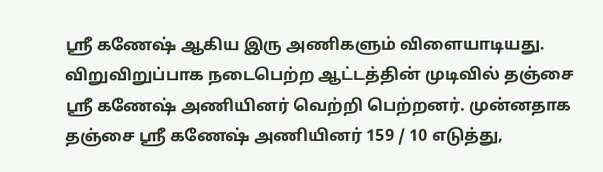ஸ்ரீ கணேஷ் ஆகிய இரு அணிகளும் விளையாடியது.
விறுவிறுப்பாக நடைபெற்ற ஆட்டத்தின் முடிவில் தஞ்சை ஸ்ரீ கணேஷ் அணியினர் வெற்றி பெற்றனர். முன்னதாக தஞ்சை ஸ்ரீ கணேஷ் அணியினர் 159 / 10 எடுத்து,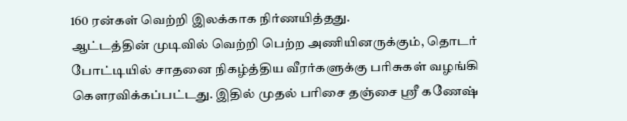160 ரன்கள் வெற்றி இலக்காக நிர்ணயித்தது.
ஆட்டத்தின் முடிவில் வெற்றி பெற்ற அணியினருக்கும், தொடர் போட்டியில் சாதனை நிகழ்த்திய வீரர்களுக்கு பரிசுகள் வழங்கி கெளரவிக்கப்பட்டது. இதில் முதல் பரிசை தஞ்சை ஸ்ரீ கணேஷ்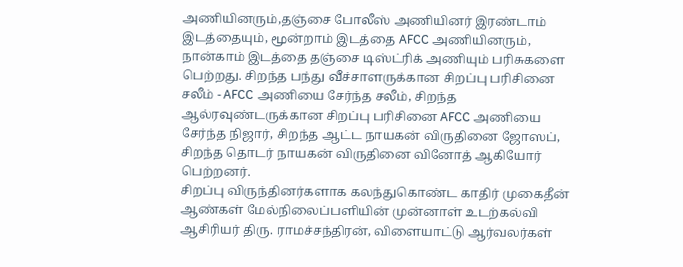அணியினரும்,தஞ்சை போலீஸ் அணியினர் இரண்டாம் இடத்தையும், மூன்றாம் இடத்தை AFCC அணியினரும், நான்காம் இடத்தை தஞ்சை டிஸ்ட்ரிக் அணியும் பரிசுகளை பெற்றது. சிறந்த பந்து வீச்சாளருக்கான சிறப்பு பரிசினை சலீம் - AFCC அணியை சேர்ந்த சலீம், சிறந்த ஆல்ரவுண்டருக்கான சிறப்பு பரிசினை AFCC அணியை சேர்ந்த நிஜார், சிறந்த ஆட்ட நாயகன் விருதினை ஜோஸப், சிறந்த தொடர் நாயகன் விருதினை வினோத் ஆகியோர் பெற்றனர்.
சிறப்பு விருந்தினர்களாக கலந்துகொண்ட காதிர் முகைதீன் ஆண்கள் மேல்நிலைப்பளியின் முன்னாள் உடற்கல்வி ஆசிரியர் திரு. ராமச்சந்திரன், விளையாட்டு ஆர்வலர்கள்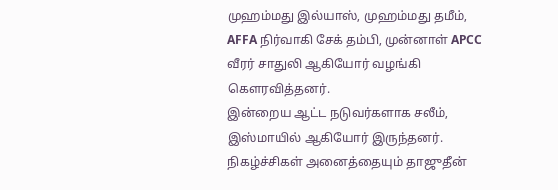முஹம்மது இல்யாஸ், முஹம்மது தமீம், AFFA நிர்வாகி சேக் தம்பி, முன்னாள் APCC வீரர் சாதுலி ஆகியோர் வழங்கி கெளரவித்தனர்.
இன்றைய ஆட்ட நடுவர்களாக சலீம், இஸ்மாயில் ஆகியோர் இருந்தனர். நிகழ்ச்சிகள் அனைத்தையும் தாஜுதீன்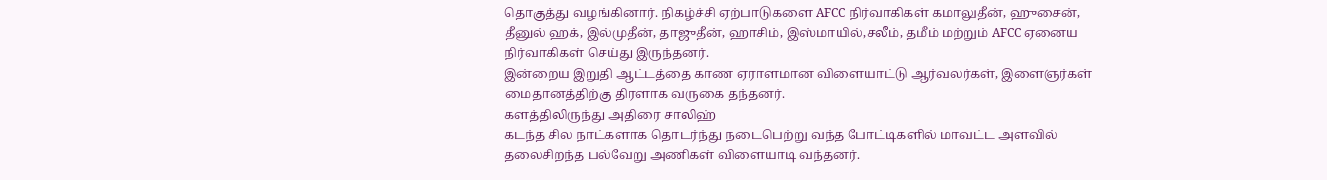தொகுத்து வழங்கினார். நிகழ்ச்சி ஏற்பாடுகளை AFCC நிர்வாகிகள் கமாலுதீன், ஹுசைன், தீனுல் ஹக், இல்முதீன், தாஜுதீன், ஹாசிம், இஸ்மாயில்,சலீம், தமீம் மற்றும் AFCC ஏனைய நிர்வாகிகள் செய்து இருந்தனர்.
இன்றைய இறுதி ஆட்டத்தை காண ஏராளமான விளையாட்டு ஆர்வலர்கள், இளைஞர்கள் மைதானத்திற்கு திரளாக வருகை தந்தனர்.
களத்திலிருந்து அதிரை சாலிஹ்
கடந்த சில நாட்களாக தொடர்ந்து நடைபெற்று வந்த போட்டிகளில் மாவட்ட அளவில் தலைசிறந்த பல்வேறு அணிகள் விளையாடி வந்தனர்.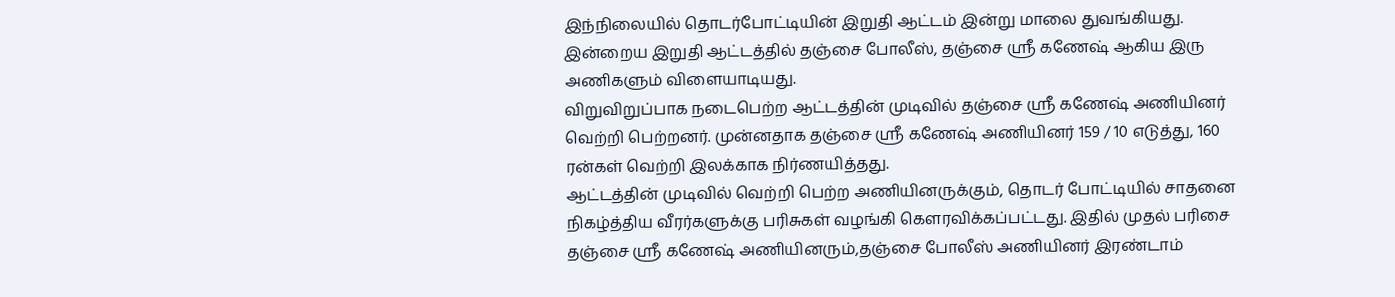இந்நிலையில் தொடர்போட்டியின் இறுதி ஆட்டம் இன்று மாலை துவங்கியது. இன்றைய இறுதி ஆட்டத்தில் தஞ்சை போலீஸ், தஞ்சை ஸ்ரீ கணேஷ் ஆகிய இரு அணிகளும் விளையாடியது.
விறுவிறுப்பாக நடைபெற்ற ஆட்டத்தின் முடிவில் தஞ்சை ஸ்ரீ கணேஷ் அணியினர் வெற்றி பெற்றனர். முன்னதாக தஞ்சை ஸ்ரீ கணேஷ் அணியினர் 159 / 10 எடுத்து, 160 ரன்கள் வெற்றி இலக்காக நிர்ணயித்தது.
ஆட்டத்தின் முடிவில் வெற்றி பெற்ற அணியினருக்கும், தொடர் போட்டியில் சாதனை நிகழ்த்திய வீரர்களுக்கு பரிசுகள் வழங்கி கெளரவிக்கப்பட்டது. இதில் முதல் பரிசை தஞ்சை ஸ்ரீ கணேஷ் அணியினரும்,தஞ்சை போலீஸ் அணியினர் இரண்டாம்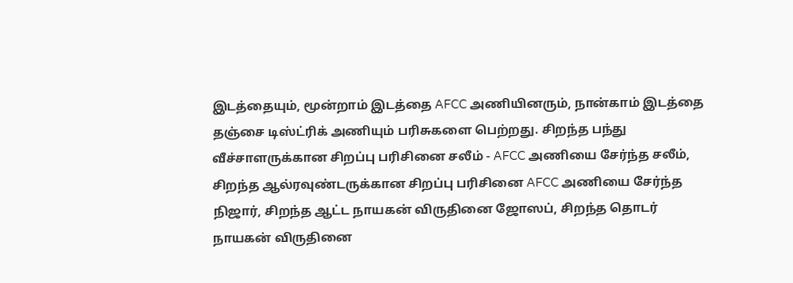இடத்தையும், மூன்றாம் இடத்தை AFCC அணியினரும், நான்காம் இடத்தை தஞ்சை டிஸ்ட்ரிக் அணியும் பரிசுகளை பெற்றது. சிறந்த பந்து வீச்சாளருக்கான சிறப்பு பரிசினை சலீம் - AFCC அணியை சேர்ந்த சலீம், சிறந்த ஆல்ரவுண்டருக்கான சிறப்பு பரிசினை AFCC அணியை சேர்ந்த நிஜார், சிறந்த ஆட்ட நாயகன் விருதினை ஜோஸப், சிறந்த தொடர் நாயகன் விருதினை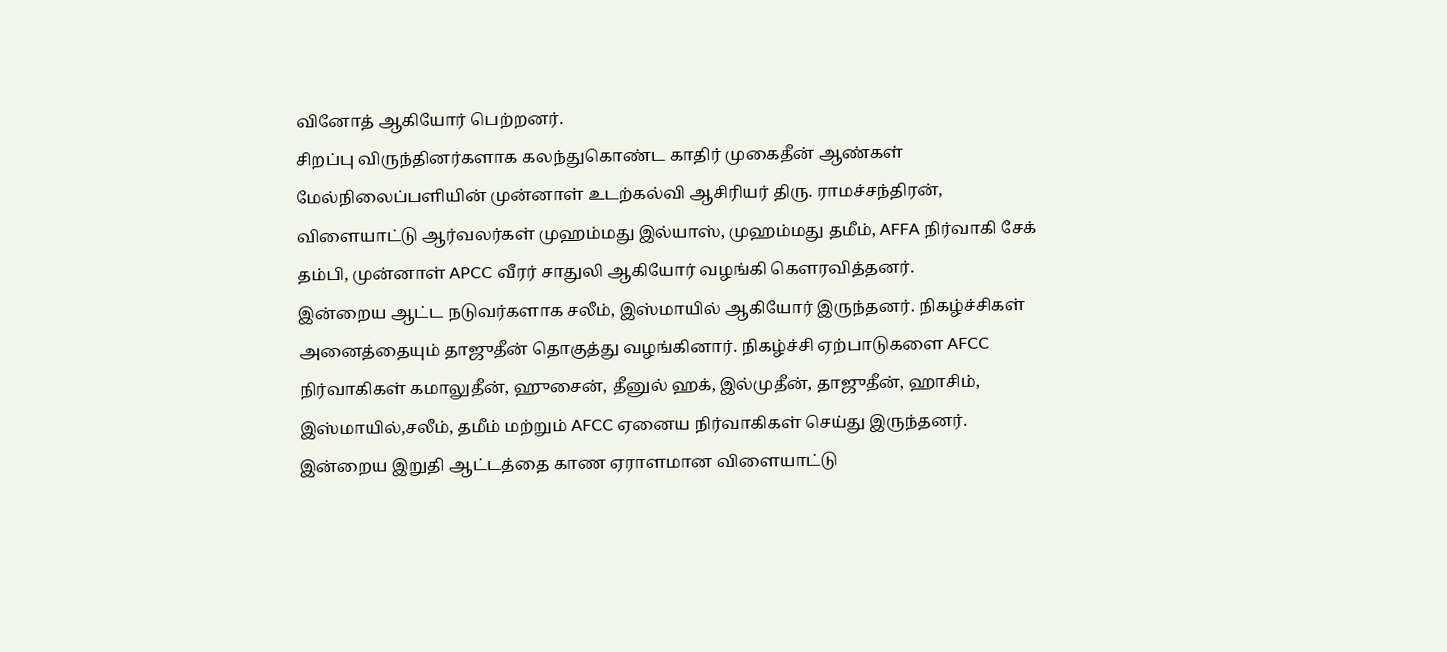வினோத் ஆகியோர் பெற்றனர்.
சிறப்பு விருந்தினர்களாக கலந்துகொண்ட காதிர் முகைதீன் ஆண்கள் மேல்நிலைப்பளியின் முன்னாள் உடற்கல்வி ஆசிரியர் திரு. ராமச்சந்திரன், விளையாட்டு ஆர்வலர்கள் முஹம்மது இல்யாஸ், முஹம்மது தமீம், AFFA நிர்வாகி சேக் தம்பி, முன்னாள் APCC வீரர் சாதுலி ஆகியோர் வழங்கி கெளரவித்தனர்.
இன்றைய ஆட்ட நடுவர்களாக சலீம், இஸ்மாயில் ஆகியோர் இருந்தனர். நிகழ்ச்சிகள் அனைத்தையும் தாஜுதீன் தொகுத்து வழங்கினார். நிகழ்ச்சி ஏற்பாடுகளை AFCC நிர்வாகிகள் கமாலுதீன், ஹுசைன், தீனுல் ஹக், இல்முதீன், தாஜுதீன், ஹாசிம், இஸ்மாயில்,சலீம், தமீம் மற்றும் AFCC ஏனைய நிர்வாகிகள் செய்து இருந்தனர்.
இன்றைய இறுதி ஆட்டத்தை காண ஏராளமான விளையாட்டு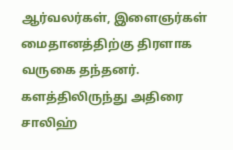ஆர்வலர்கள், இளைஞர்கள் மைதானத்திற்கு திரளாக வருகை தந்தனர்.
களத்திலிருந்து அதிரை சாலிஹ்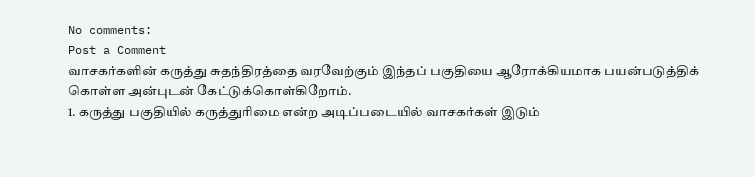No comments:
Post a Comment
வாசகர்களின் கருத்து சுதந்திரத்தை வரவேற்கும் இந்தப் பகுதியை ஆரோக்கியமாக பயன்படுத்திக் கொள்ள அன்புடன் கேட்டுக்கொள்கிறோம்.
1. கருத்து பகுதியில் கருத்துரிமை என்ற அடிப்படையில் வாசகர்கள் இடும்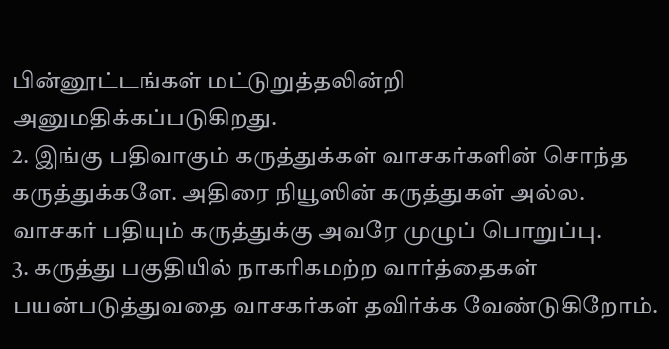பின்னூட்டங்கள் மட்டுறுத்தலின்றி அனுமதிக்கப்படுகிறது.
2. இங்கு பதிவாகும் கருத்துக்கள் வாசகர்களின் சொந்த கருத்துக்களே. அதிரை நியூஸின் கருத்துகள் அல்ல. வாசகர் பதியும் கருத்துக்கு அவரே முழுப் பொறுப்பு.
3. கருத்து பகுதியில் நாகரிகமற்ற வார்த்தைகள் பயன்படுத்துவதை வாசகர்கள் தவிர்க்க வேண்டுகிறோம்.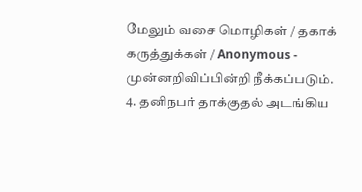மேலும் வசை மொழிகள் / தகாக் கருத்துக்கள் / Anonymous - முன்னறிவிப்பின்றி நீக்கப்படும்.
4. தனிநபர் தாக்குதல் அடங்கிய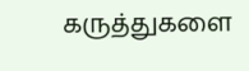கருத்துகளை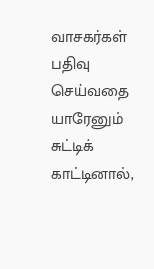வாசகர்கள் பதிவு செய்வதை யாரேனும் சுட்டிக் காட்டினால்,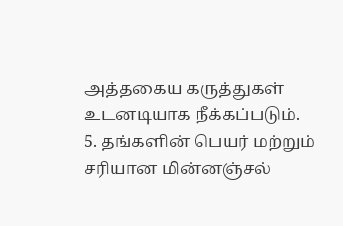அத்தகைய கருத்துகள் உடனடியாக நீக்கப்படும்.
5. தங்களின் பெயர் மற்றும் சரியான மின்னஞ்சல்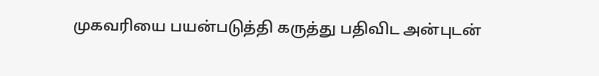முகவரியை பயன்படுத்தி கருத்து பதிவிட அன்புடன்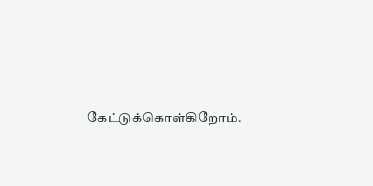கேட்டுக்கொள்கிறோம்.